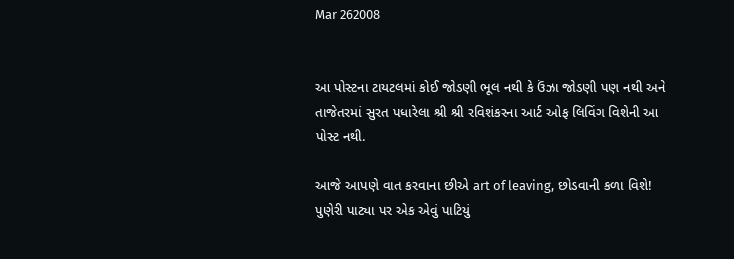Mar 262008


આ પોસ્ટના ટાયટલમાં કોઈ જોડણી ભૂલ નથી કે ઉંઝા જોડણી પણ નથી અને તાજેતરમાં સુરત પધારેલા શ્રી શ્રી રવિશંકરના આર્ટ ઓફ લિવિંગ વિશેની આ પોસ્ટ નથી.

આજે આપણે વાત કરવાના છીએ art of leaving, છોડવાની કળા વિશે! પુણેરી પાટ્યા પર એક એવું પાટિયું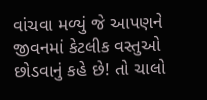વાંચવા મળ્યું જે આપણને જીવનમાં કેટલીક વસ્તુઓ છોડવાનું કહે છે! તો ચાલો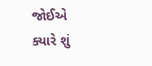જોઈએ ક્યારે શું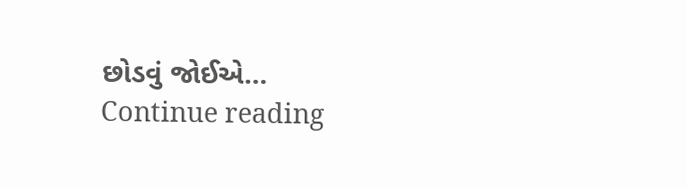છોડવું જોઈએ… Continue reading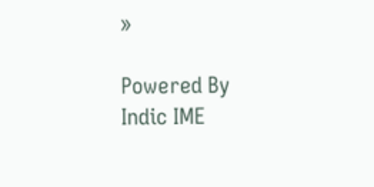»

Powered By Indic IME